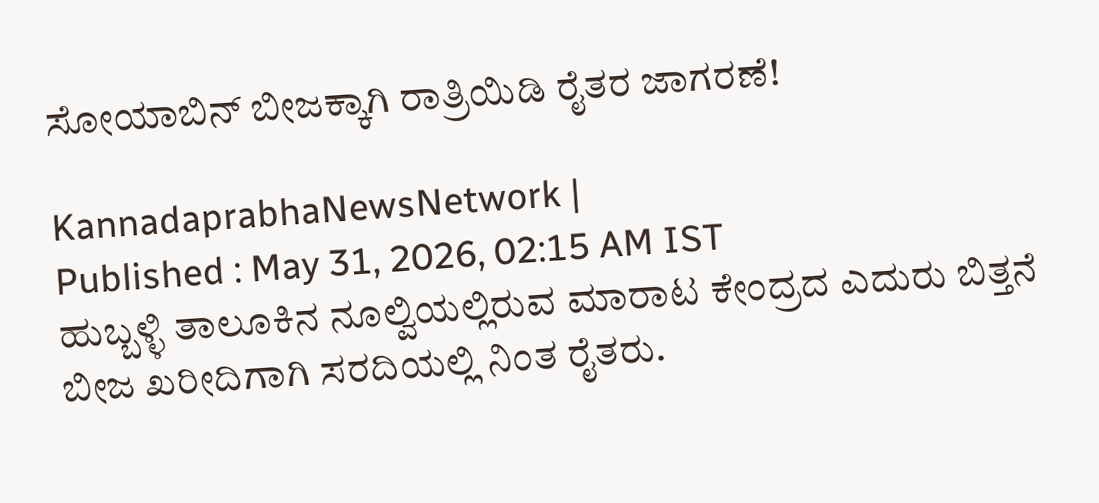ಸೋಯಾಬಿನ್‌ ಬೀಜಕ್ಕಾಗಿ ರಾತ್ರಿಯಿಡಿ ರೈತರ ಜಾಗರಣೆ!

KannadaprabhaNewsNetwork |
Published : May 31, 2026, 02:15 AM IST
ಹುಬ್ಬಳ್ಳಿ ತಾಲೂಕಿನ ನೂಲ್ವಿಯಲ್ಲಿರುವ ಮಾರಾಟ ಕೇಂದ್ರದ ಎದುರು ಬಿತ್ತನೆ ಬೀಜ ಖರೀದಿಗಾಗಿ ಸರದಿಯಲ್ಲಿ ನಿಂತ ರೈತರು.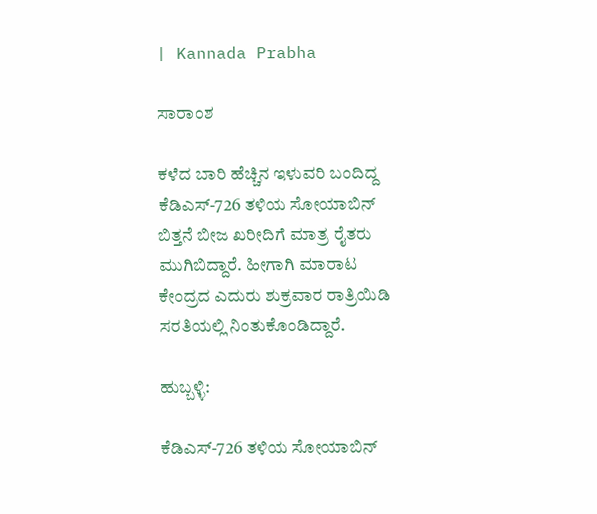| Kannada Prabha

ಸಾರಾಂಶ

ಕಳೆದ ಬಾರಿ ಹೆಚ್ಚಿನ ಇಳುವರಿ ಬಂದಿದ್ದ ಕೆಡಿಎಸ್‌-726 ತಳಿಯ ಸೋಯಾಬಿನ್‌ ಬಿತ್ತನೆ ಬೀಜ ಖರೀದಿಗೆ ಮಾತ್ರ ರೈತರು ಮುಗಿಬಿದ್ದಾರೆ. ಹೀಗಾಗಿ ಮಾರಾಟ ಕೇಂದ್ರದ ಎದುರು ಶುಕ್ರವಾರ ರಾತ್ರಿಯಿಡಿ ಸರತಿಯಲ್ಲಿ ನಿಂತುಕೊಂಡಿದ್ದಾರೆ.

ಹುಬ್ಬಳ್ಳಿ:

ಕೆಡಿಎಸ್‌-726 ತಳಿಯ ಸೋಯಾಬಿನ್‌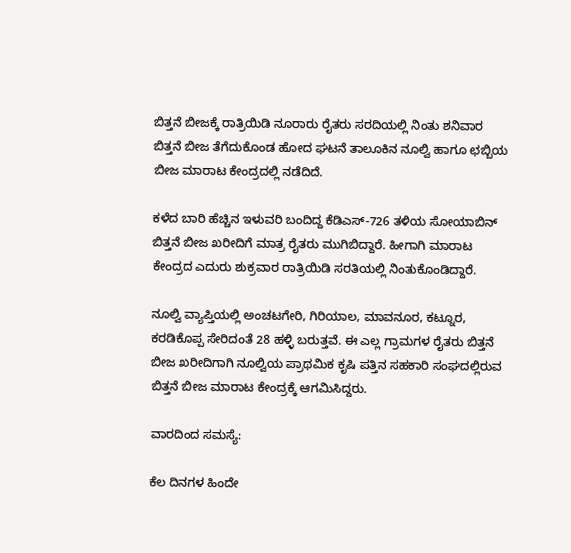ಬಿತ್ತನೆ ಬೀಜಕ್ಕೆ ರಾತ್ರಿಯಿಡಿ ನೂರಾರು ರೈತರು ಸರದಿಯಲ್ಲಿ ನಿಂತು ಶನಿವಾರ ಬಿತ್ತನೆ ಬೀಜ ತೆಗೆದುಕೊಂಡ ಹೋದ ಘಟನೆ ತಾಲೂಕಿನ ನೂಲ್ವಿ ಹಾಗೂ ಛಬ್ಬಿಯ ಬೀಜ ಮಾರಾಟ ಕೇಂದ್ರದಲ್ಲಿ ನಡೆದಿದೆ.

ಕಳೆದ ಬಾರಿ ಹೆಚ್ಚಿನ ಇಳುವರಿ ಬಂದಿದ್ದ ಕೆಡಿಎಸ್‌-726 ತಳಿಯ ಸೋಯಾಬಿನ್‌ ಬಿತ್ತನೆ ಬೀಜ ಖರೀದಿಗೆ ಮಾತ್ರ ರೈತರು ಮುಗಿಬಿದ್ದಾರೆ. ಹೀಗಾಗಿ ಮಾರಾಟ ಕೇಂದ್ರದ ಎದುರು ಶುಕ್ರವಾರ ರಾತ್ರಿಯಿಡಿ ಸರತಿಯಲ್ಲಿ ನಿಂತುಕೊಂಡಿದ್ದಾರೆ.

ನೂಲ್ವಿ ವ್ಯಾಪ್ತಿಯಲ್ಲಿ ಅಂಚಟಗೇರಿ, ಗಿರಿಯಾಲ, ಮಾವನೂರ, ಕಟ್ನೂರ, ಕರಡಿಕೊಪ್ಪ ಸೇರಿದಂತೆ 28 ಹಳ್ಳಿ ಬರುತ್ತವೆ. ಈ ಎಲ್ಲ ಗ್ರಾಮಗಳ ರೈತರು ಬಿತ್ತನೆ ಬೀಜ ಖರೀದಿಗಾಗಿ ನೂಲ್ವಿಯ ಪ್ರಾಥಮಿಕ ಕೃಷಿ ಪತ್ತಿನ ಸಹಕಾರಿ ಸಂಘದಲ್ಲಿರುವ ಬಿತ್ತನೆ ಬೀಜ ಮಾರಾಟ ಕೇಂದ್ರಕ್ಕೆ ಆಗಮಿಸಿದ್ದರು.

ವಾರದಿಂದ ಸಮಸ್ಯೆ:

ಕೆಲ ದಿನಗಳ ಹಿಂದೇ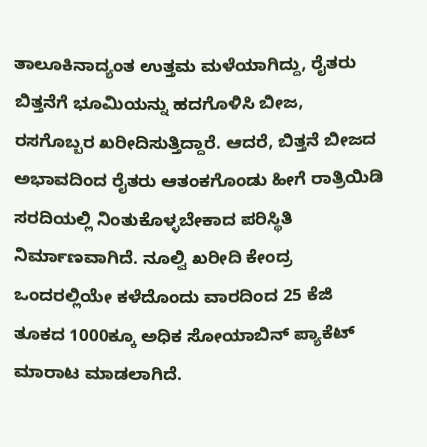ತಾಲೂಕಿನಾದ್ಯಂತ ಉತ್ತಮ ಮಳೆಯಾಗಿದ್ದು, ರೈತರು ಬಿತ್ತನೆಗೆ ಭೂಮಿಯನ್ನು ಹದಗೊಳಿಸಿ ಬೀಜ, ರಸಗೊಬ್ಬರ ಖರೀದಿಸುತ್ತಿದ್ದಾರೆ. ಆದರೆ, ಬಿತ್ತನೆ ಬೀಜದ ಅಭಾವದಿಂದ ರೈತರು ಆತಂಕಗೊಂಡು ಹೀಗೆ ರಾತ್ರಿಯಿಡಿ ಸರದಿಯಲ್ಲಿ ನಿಂತುಕೊಳ್ಳಬೇಕಾದ ಪರಿಸ್ಥಿತಿ ನಿರ್ಮಾಣವಾಗಿದೆ. ನೂಲ್ವಿ ಖರೀದಿ ಕೇಂದ್ರ ಒಂದರಲ್ಲಿಯೇ ಕಳೆದೊಂದು ವಾರದಿಂದ 25 ಕೆಜಿ ತೂಕದ 1000ಕ್ಕೂ ಅಧಿಕ ಸೋಯಾಬಿನ್‌ ಪ್ಯಾಕೆಟ್‌ ಮಾರಾಟ ಮಾಡಲಾಗಿದೆ.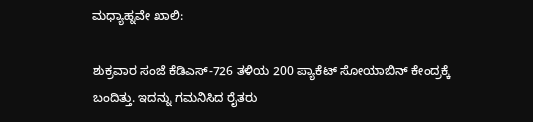ಮಧ್ಯಾಹ್ನವೇ ಖಾಲಿ:

ಶುಕ್ರವಾರ ಸಂಜೆ ಕೆಡಿಎಸ್‌-726 ತಳಿಯ 200 ಪ್ಯಾಕೆಟ್‌ ಸೋಯಾಬಿನ್‌ ಕೇಂದ್ರಕ್ಕೆ ಬಂದಿತ್ತು. ಇದನ್ನು ಗಮನಿಸಿದ ರೈತರು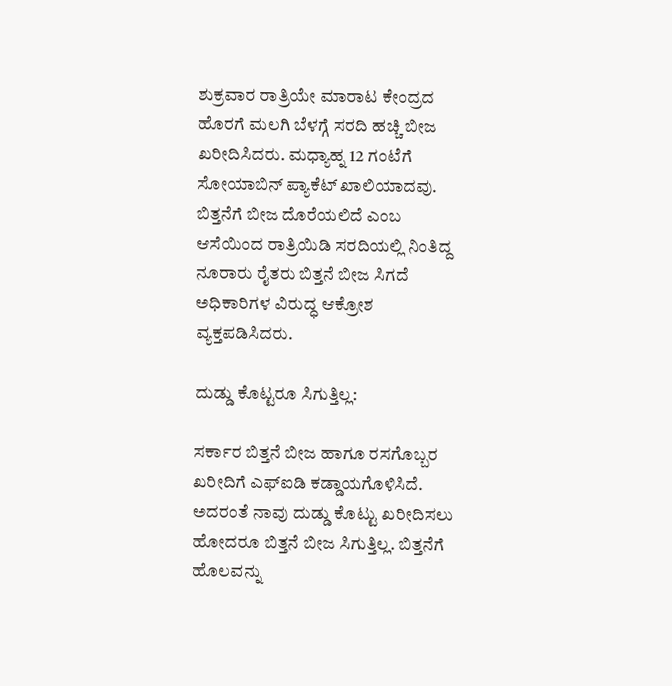ಶುಕ್ರವಾರ ರಾತ್ರಿಯೇ ಮಾರಾಟ ಕೇಂದ್ರದ ಹೊರಗೆ ಮಲಗಿ ಬೆಳಗ್ಗೆ ಸರದಿ ಹಚ್ಚಿ ಬೀಜ ಖರೀದಿಸಿದರು. ಮಧ್ಯಾಹ್ನ 12 ಗಂಟೆಗೆ ಸೋಯಾಬಿನ್‌ ಪ್ಯಾಕೆಟ್‌ ಖಾಲಿಯಾದವು. ಬಿತ್ತನೆಗೆ ಬೀಜ ದೊರೆಯಲಿದೆ ಎಂಬ ಆಸೆಯಿಂದ ರಾತ್ರಿಯಿಡಿ ಸರದಿಯಲ್ಲಿ ನಿಂತಿದ್ದ ನೂರಾರು ರೈತರು ಬಿತ್ತನೆ ಬೀಜ ಸಿಗದೆ ಅಧಿಕಾರಿಗಳ ವಿರುದ್ಧ ಆಕ್ರೋಶ ವ್ಯಕ್ತಪಡಿಸಿದರು.

ದುಡ್ಡು ಕೊಟ್ಟರೂ ಸಿಗುತ್ತಿಲ್ಲ:

ಸರ್ಕಾರ ಬಿತ್ತನೆ ಬೀಜ ಹಾಗೂ ರಸಗೊಬ್ಬರ ಖರೀದಿಗೆ ಎಫ್‌ಐಡಿ ಕಡ್ಡಾಯಗೊಳಿಸಿದೆ. ಅದರಂತೆ ನಾವು ದುಡ್ಡು ಕೊಟ್ಟು ಖರೀದಿಸಲು ಹೋದರೂ ಬಿತ್ತನೆ ಬೀಜ ಸಿಗುತ್ತಿಲ್ಲ. ಬಿತ್ತನೆಗೆ ಹೊಲವನ್ನು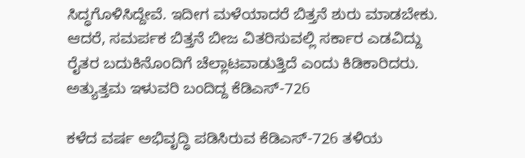ಸಿದ್ಧಗೊಳಿಸಿದ್ದೇವೆ. ಇದೀಗ ಮಳೆಯಾದರೆ ಬಿತ್ತನೆ ಶುರು ಮಾಡಬೇಕು. ಆದರೆ, ಸಮರ್ಪಕ ಬಿತ್ತನೆ ಬೀಜ ವಿತರಿಸುವಲ್ಲಿ ಸರ್ಕಾರ ಎಡವಿದ್ದು ರೈತರ ಬದುಕಿನೊಂದಿಗೆ ಚೆಲ್ಲಾಟವಾಡುತ್ತಿದೆ ಎಂದು ಕಿಡಿಕಾರಿದರು. ಅತ್ಯುತ್ತಮ ಇಳುವರಿ ಬಂದಿದ್ದ ಕೆಡಿಎಸ್‌-726

ಕಳೆದ ವರ್ಷ ಅಭಿವೃದ್ಧಿ ಪಡಿಸಿರುವ ಕೆಡಿಎಸ್‌-726 ತಳಿಯ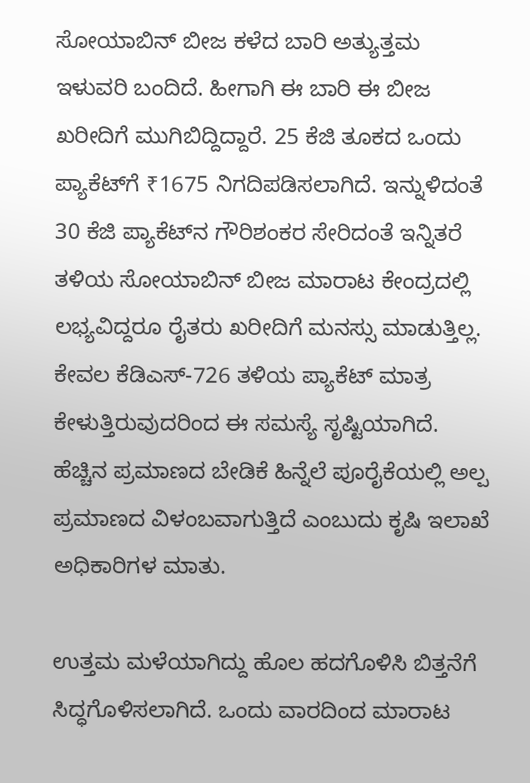ಸೋಯಾಬಿನ್‌ ಬೀಜ ಕಳೆದ ಬಾರಿ ಅತ್ಯುತ್ತಮ ಇಳುವರಿ ಬಂದಿದೆ. ಹೀಗಾಗಿ ಈ ಬಾರಿ ಈ ಬೀಜ ಖರೀದಿಗೆ ಮುಗಿಬಿದ್ದಿದ್ದಾರೆ. 25 ಕೆಜಿ ತೂಕದ ಒಂದು ಪ್ಯಾಕೆಟ್‌ಗೆ ₹1675 ನಿಗದಿಪಡಿಸಲಾಗಿದೆ. ಇನ್ನುಳಿದಂತೆ 30 ಕೆಜಿ ಪ್ಯಾಕೆಟ್‌ನ ಗೌರಿಶಂಕರ ಸೇರಿದಂತೆ ಇನ್ನಿತರೆ ತಳಿಯ ಸೋಯಾಬಿನ್‌ ಬೀಜ ಮಾರಾಟ ಕೇಂದ್ರದಲ್ಲಿ ಲಭ್ಯವಿದ್ದರೂ ರೈತರು ಖರೀದಿಗೆ ಮನಸ್ಸು ಮಾಡುತ್ತಿಲ್ಲ. ಕೇವಲ ಕೆಡಿಎಸ್‌-726 ತಳಿಯ ಪ್ಯಾಕೆಟ್‌ ಮಾತ್ರ ಕೇಳುತ್ತಿರುವುದರಿಂದ ಈ ಸಮಸ್ಯೆ ಸೃಷ್ಟಿಯಾಗಿದೆ. ಹೆಚ್ಚಿನ ಪ್ರಮಾಣದ ಬೇಡಿಕೆ ಹಿನ್ನೆಲೆ ಪೂರೈಕೆಯಲ್ಲಿ ಅಲ್ಪ ಪ್ರಮಾಣದ ವಿಳಂಬವಾಗುತ್ತಿದೆ ಎಂಬುದು ಕೃಷಿ ಇಲಾಖೆ ಅಧಿಕಾರಿಗಳ ಮಾತು.

ಉತ್ತಮ ಮಳೆಯಾಗಿದ್ದು ಹೊಲ ಹದಗೊಳಿಸಿ ಬಿತ್ತನೆಗೆ ಸಿದ್ಧಗೊಳಿಸಲಾಗಿದೆ. ಒಂದು ವಾರದಿಂದ ಮಾರಾಟ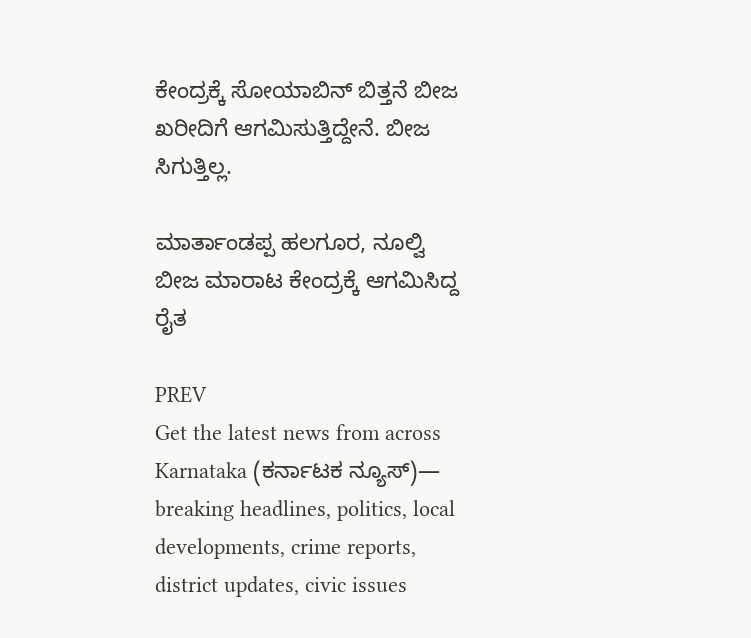ಕೇಂದ್ರಕ್ಕೆ ಸೋಯಾಬಿನ್‌ ಬಿತ್ತನೆ ಬೀಜ ಖರೀದಿಗೆ ಆಗಮಿಸುತ್ತಿದ್ದೇನೆ. ಬೀಜ ಸಿಗುತ್ತಿಲ್ಲ.

ಮಾರ್ತಾಂಡಪ್ಪ ಹಲಗೂರ, ನೂಲ್ವಿ ಬೀಜ ಮಾರಾಟ ಕೇಂದ್ರಕ್ಕೆ ಆಗಮಿಸಿದ್ದ ರೈತ

PREV
Get the latest news from across Karnataka (ಕರ್ನಾಟಕ ನ್ಯೂಸ್)— breaking headlines, politics, local developments, crime reports, district updates, civic issues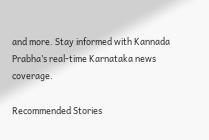and more. Stay informed with Kannada Prabha’s real‑time Karnataka news coverage.

Recommended Stories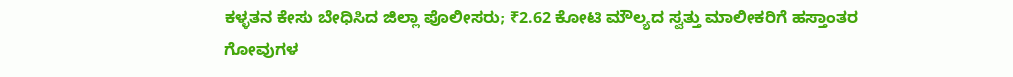ಕಳ್ಳತನ ಕೇಸು ಬೇಧಿಸಿದ ಜಿಲ್ಲಾ ಪೊಲೀಸರು; ₹2.62 ಕೋಟಿ ಮೌಲ್ಯದ ಸ್ವತ್ತು ಮಾಲೀಕರಿಗೆ ಹಸ್ತಾಂತರ
ಗೋವುಗಳ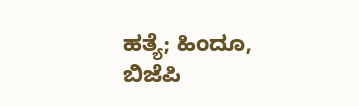ಹತ್ಯೆ; ಹಿಂದೂ, ಬಿಜೆಪಿ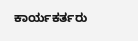ಕಾರ್ಯಕರ್ತರು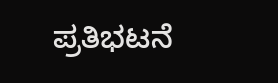ಪ್ರತಿಭಟನೆ